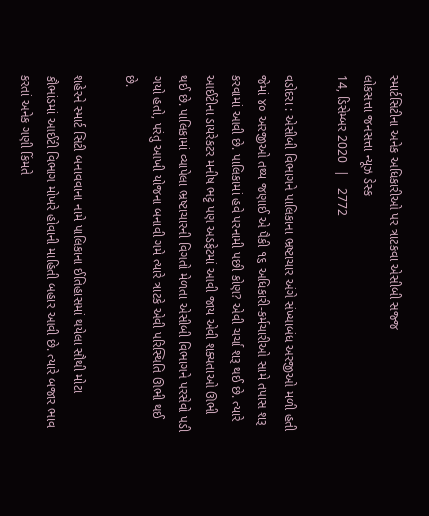સ્માર્ટસિટીના અનેક અધિકારીઓ પર ત્રાટકવા એસીબી સજ્જ
લોકસત્તા જનસત્તા ન્યૂઝ ડેસ્ક
14, ડિસેમ્બર 2020  |   2772

વડોદરા : એસીબી વિભાગને પાલિકાના ભ્રષ્ટાચાર અંગે સંખ્યાબંધ અરજીઓ મળી હતી જેમાં ૪૦ અરજીઓ તથ્ય જણાઈ એ પૈકી ૧૬ અધિકારી-કર્મચારીઓ સામે તપાસ શરૂ કરવામાં આવી છે. પાલિકામાં હવે પરનામી પછી કોણ? એવી ચર્ચા શરૂ થઈ છે. ત્યારે આઈટીના ડાયરેકટર મનીષ ભટ્ટ પણ અડફેટમાં આવી જાય એવી શક્યતાઓ ઊભી થઈ છે. પાલિકામાં વ્યાપેલા ભ્રષ્ટાચારની વિગતો મેળતા એસીબી વિભાગને પરસેવો પડી ગયો હતો, પરંતુ આખી યોજના બનાવી ગમે ત્યારે ત્રાટકે એવી પરિસ્થિતિ ઊભી થઈ છે.

શહેરને સ્માર્ટ સિટી બનાવવાના નામે પાલિકાના ઈતિહાસમાં થયેલા સૌથી મોટા કૌભાંડમાં આઈટી વિભાગ મોખરે હોવાની માહિતી બહાર આવી છે. ત્યારે બજાર ભાવ કરતાં અનેક ગણી કિંમતે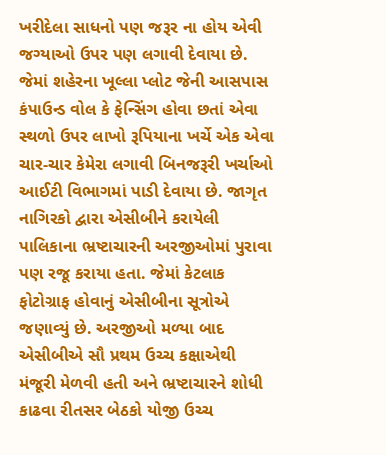ખરીદેલા સાધનો પણ જરૂર ના હોય એવી જગ્યાઓ ઉપર પણ લગાવી દેવાયા છે. જેમાં શહેરના ખૂલ્લા પ્લોટ જેની આસપાસ કંપાઉન્ડ વોલ કે ફેન્સિંગ હોવા છતાં એવા સ્થળો ઉપર લાખો રૂપિયાના ખર્ચે એક એવા ચાર-ચાર કેમેરા લગાવી બિનજરૂરી ખર્ચાઓ આઈટી વિભાગમાં પાડી દેવાયા છે. જાગૃત નાગિરકો દ્વારા એસીબીને કરાયેલી પાલિકાના ભ્રષ્ટાચારની અરજીઓમાં પુરાવા પણ રજૂ કરાયા હતા. જેમાં કેટલાક ફોટોગ્રાફ હોવાનું એસીબીના સૂત્રોએ જણાવ્યું છે. અરજીઓ મળ્યા બાદ એસીબીએ સૌ પ્રથમ ઉચ્ચ કક્ષાએથી મંજૂરી મેળવી હતી અને ભ્રષ્ટાચારને શોધી કાઢવા રીતસર બેઠકો યોજી ઉચ્ચ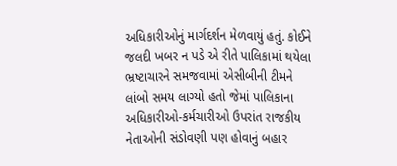અધિકારીઓનું માર્ગદર્શન મેળવાયું હતું. કોઈને જલદી ખબર ન પડે એ રીતે પાલિકામાં થયેલા ભ્રષ્ટાચારને સમજવામાં એસીબીની ટીમને લાંબો સમય લાગ્યો હતો જેમાં પાલિકાના અધિકારીઓ-કર્મચારીઓ ઉપરાંત રાજકીય નેતાઓની સંડોવણી પણ હોવાનું બહાર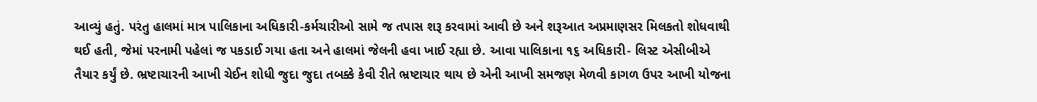આવ્યું હતું. પરંતુ હાલમાં માત્ર પાલિકાના અધિકારી-કર્મચારીઓ સામે જ તપાસ શરૂ કરવામાં આવી છે અને શરૂઆત અપ્રમાણસર મિલકતો શોધવાથી થઈ હતી, જેમાં પરનામી પહેલાં જ પકડાઈ ગયા હતા અને હાલમાં જેલની હવા ખાઈ રહ્યા છે. આવા પાલિકાના ૧૬ અધિકારી- લિસ્ટ એસીબીએ તૈયાર કર્યું છે. ભ્રષ્ટાચારની આખી ચેઈન શોધી જુદા જુદા તબક્કે કેવી રીતે ભ્રષ્ટાચાર થાય છે એની આખી સમજણ મેળવી કાગળ ઉપર આખી યોજના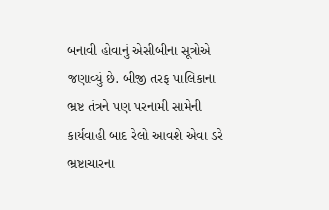બનાવી હોવાનું એસીબીના સૂત્રોએ જણાવ્યું છે. બીજી તરફ પાલિકાના ભ્રષ્ટ તંત્રને પણ પરનામી સામેની કાર્યવાહી બાદ રેલો આવશે એવા ડરે ભ્રષ્ટાચારના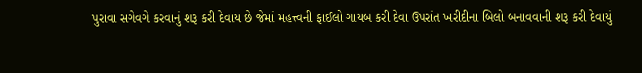પુરાવા સગેવગે કરવાનું શરૂ કરી દેવાય છે જેમાં મહત્ત્વની ફાઈલો ગાયબ કરી દેવા ઉપરાંત ખરીદીના બિલો બનાવવાની શરૂ કરી દેવાયું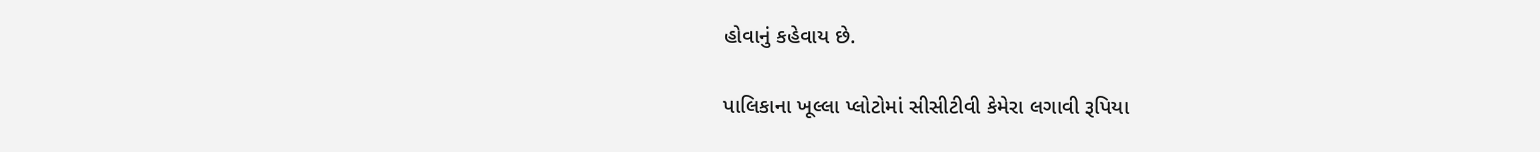હોવાનું કહેવાય છે.

પાલિકાના ખૂલ્લા પ્લોટોમાં સીસીટીવી કેમેરા લગાવી રૂપિયા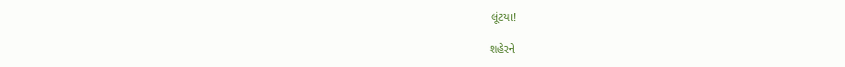લૂંટયા!

શહેરને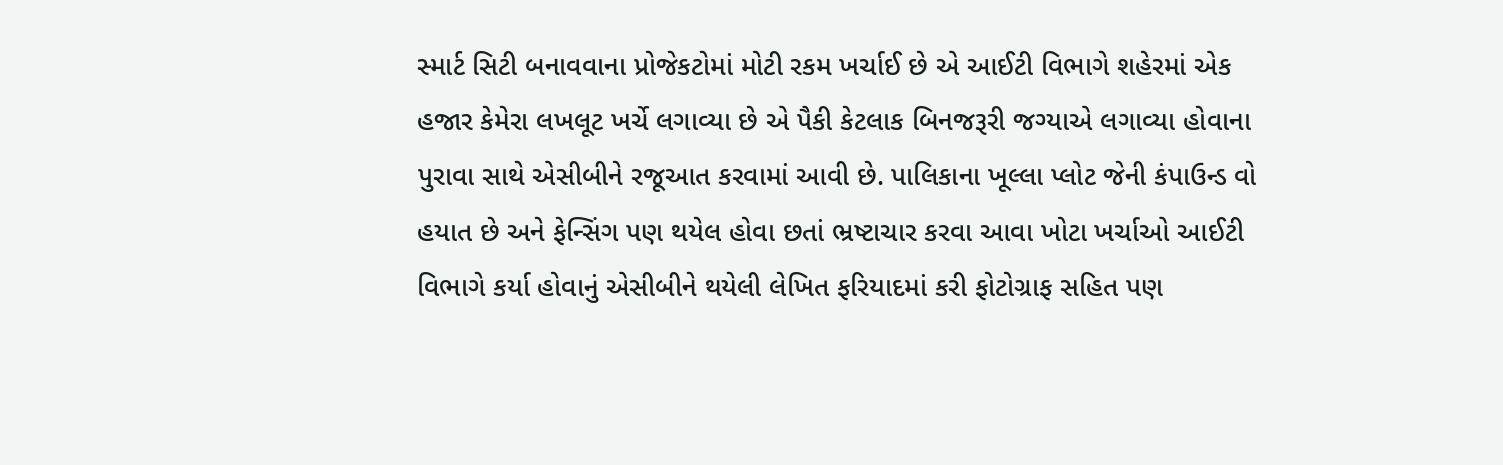સ્માર્ટ સિટી બનાવવાના પ્રોજેકટોમાં મોટી રકમ ખર્ચાઈ છે એ આઈટી વિભાગે શહેરમાં એક હજાર કેમેરા લખલૂટ ખર્ચે લગાવ્યા છે એ પૈકી કેટલાક બિનજરૂરી જગ્યાએ લગાવ્યા હોવાના પુરાવા સાથે એસીબીને રજૂઆત કરવામાં આવી છે. પાલિકાના ખૂલ્લા પ્લોટ જેની કંપાઉન્ડ વો હયાત છે અને ફેન્સિંગ પણ થયેલ હોવા છતાં ભ્રષ્ટાચાર કરવા આવા ખોટા ખર્ચાઓ આઈટી વિભાગે કર્યા હોવાનું એસીબીને થયેલી લેખિત ફરિયાદમાં કરી ફોટોગ્રાફ સહિત પણ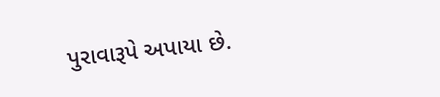પુરાવારૂપે અપાયા છે.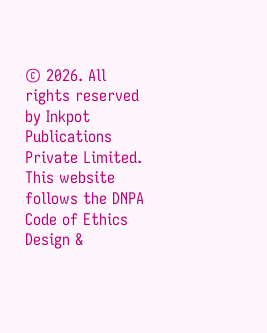© 2026. All rights reserved by Inkpot Publications Private Limited.
This website follows the DNPA Code of Ethics
Design &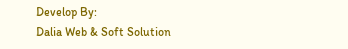Develop By:
Dalia Web & Soft Solution